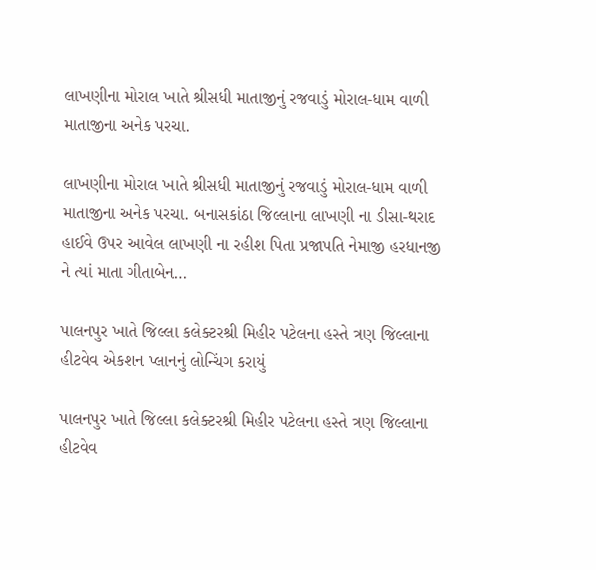લાખણીના મોરાલ ખાતે શ્રીસધી માતાજીનું રજવાડું મોરાલ-ધામ વાળી માતાજીના અનેક પરચા.

લાખણીના મોરાલ ખાતે શ્રીસધી માતાજીનું રજવાડું મોરાલ-ધામ વાળી માતાજીના અનેક પરચા. બનાસકાંઠા જિલ્લાના લાખણી ના ડીસા-થરાદ હાઈવે ઉપર આવેલ લાખણી ના રહીશ પિતા પ્રજાપતિ નેમાજી હરધાનજી ને ત્યાં માતા ગીતાબેન…

પાલનપુર ખાતે જિલ્લા કલેક્ટરશ્રી મિહીર પટેલના હસ્તે ત્રણ જિલ્લાના હીટવેવ એકશન પ્લાનનું લોન્ચિંગ કરાયું

પાલનપુર ખાતે જિલ્લા કલેક્ટરશ્રી મિહીર પટેલના હસ્તે ત્રણ જિલ્લાના હીટવેવ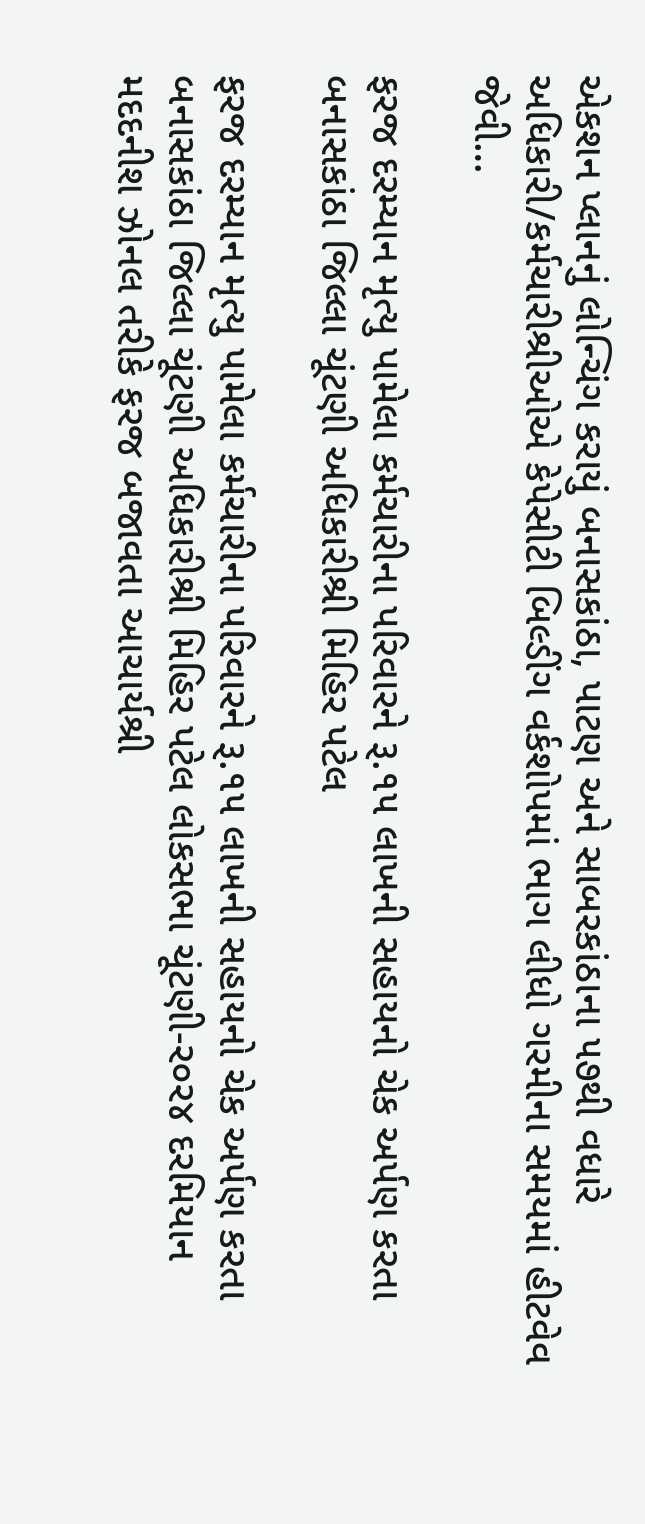એકશન પ્લાનનું લોન્ચિંગ કરાયું બનાસકાંઠા, પાટણ અને સાબરકાંઠાના ૫૭થી વધારે અધિકારી/કર્મચારીશ્રીઓએ કેપેસીટી બિલ્ડીંગ વર્કશોપમાં ભાગ લીધો ગરમીના સમયમાં હીટવેવ જેવી…

ફરજ દરમ્યાન મૃત્યુ પામેલા કર્મચારીના પરિવારને રૂ.૧૫ લાખની સહાયનો ચેક અર્પણ કરતા બનાસકાંઠા જિલ્લા ચૂંટણી અધિકારીશ્રી મિહિર પટેલ

ફરજ દરમ્યાન મૃત્યુ પામેલા કર્મચારીના પરિવારને રૂ.૧૫ લાખની સહાયનો ચેક અર્પણ કરતા બનાસકાંઠા જિલ્લા ચૂંટણી અધિકારીશ્રી મિહિર પટેલ લોકસભા ચૂંટણી-ર૦ર૪ દરમિયાન મદદનીશ ઝોનલ તરીકે ફરજ બજાવતા આચાર્યશ્રી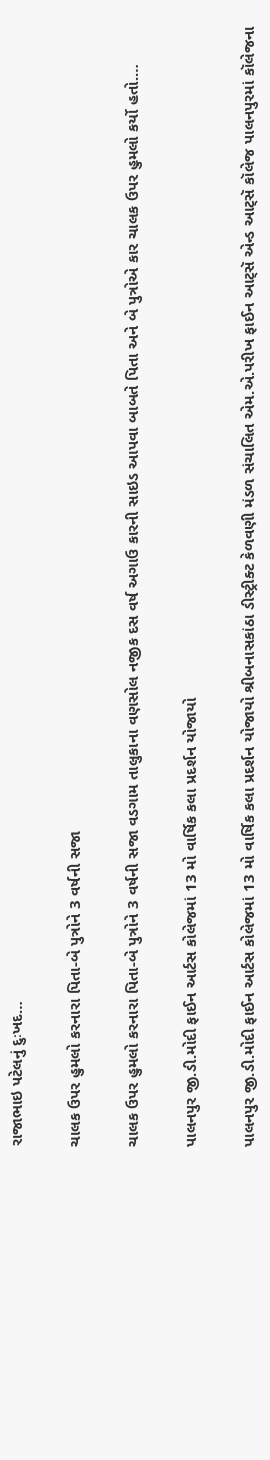રાજાભાઇ પટેલનું દુઃખદ…

ચાલક ઉપર હુમલો કરનારા પિતા-બે પુત્રોને 3 વર્ષની સજા

ચાલક ઉપર હુમલો કરનારા પિતા-બે પુત્રોને 3 વર્ષની સજા વડગામ તાલુકાના વણસોલ નજીક દસ વર્ષ અગાઉ કારની સાઇડ આપવા બાબતે પિતા અને બે પુત્રોએ કાર ચાલક ઉપર હુમલો કર્યો હતો.…

પાલનપુર જી.ડી.મોદી ફાઈન આર્ટસ કોલેજમાં 13 મો વાર્ષિક કલા પ્રદર્શન યોજાયો

પાલનપુર જી.ડી.મોદી ફાઈન આર્ટસ કોલેજમાં 13 મો વાર્ષિક કલા પ્રદર્શન યોજાયો શ્રીબનાસકાંઠા ડીસ્ટ્રીક્ટ કેળવણી મંડળ સંચાલિત એમ.એ.પરીખ ફાઈન આટ્સૅ એન્ડ આટ્સૅ કૉલેજ પાલનપુરમાં કૉલેજના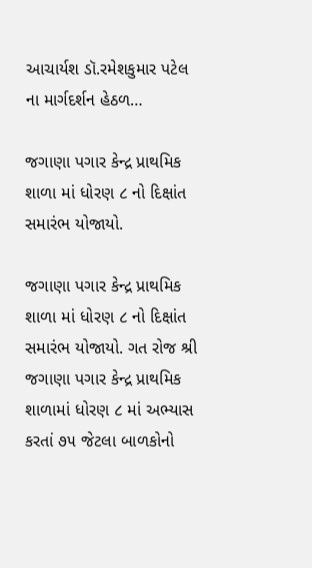આચાર્યશ ડૉ.રમેશકુમાર પટેલ ના માર્ગદર્શન હેઠળ…

જગાણા પગાર કેન્દ્ર પ્રાથમિક શાળા માં ધોરણ ૮ નો દિક્ષાંત સમારંભ યોજાયો.

જગાણા પગાર કેન્દ્ર પ્રાથમિક શાળા માં ધોરણ ૮ નો દિક્ષાંત સમારંભ યોજાયો. ગત રોજ શ્રી જગાણા પગાર કેન્દ્ર પ્રાથમિક શાળામાં ધોરણ ૮ માં અભ્યાસ કરતાં ૭૫ જેટલા બાળકોનો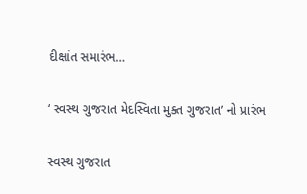દીક્ષાંત સમારંભ…

‘ સ્વસ્થ ગુજરાત મેદસ્વિતા મુક્ત ગુજરાત’ નો પ્રારંભ

સ્વસ્થ ગુજરાત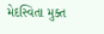મેદસ્વિતા મુક્ત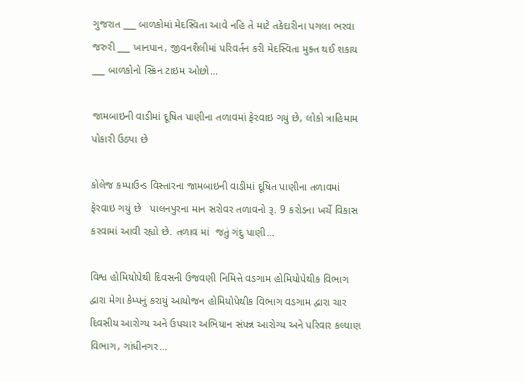ગુજરાત ___ બાળકોમાં મેદસ્વિતા આવે નહિ તે માટે તકેદારીના પગલા ભરવા જરુરી ___ ખાનપાન, જીવનશૈલીમાં પરિવર્તન કરી મેદસ્વિતા મુક્ત થઈ શકાય ___ બાળકોનો સ્ક્રિન ટાઇમ ઓછો…

જામબાઇની વાડીમાં દૂષિત પાણીના તળાવમાં ફેરવાઇ ગયું છે, લોકો ત્રાહિમામ પોકારી ઉઠ્યા છે

કોલેજ કમ્પાઉન્ડ વિસ્તારના જામબાઇની વાડીમાં દૂષિત પાણીના તળાવમાં ફેરવાઇ ગયું છે   પાલનપુરના માન સરોવર તળાવનો રૂ. 9 કરોડના ખર્ચે વિકાસ કરવામાં આવી રહ્યો છે. તળાવ માં  જતું ગંદુ પાણી…

વિશ્વ હોમિયોપેથી દિવસની ઉજવણી નિમિત્તે વડગામ હોમિયોપેથીક વિભાગ દ્વારા મેગા કેમ્પનું કરાયું આયોજન હોમિયોપેથીક વિભાગ વડગામ દ્વારા ચાર દિવસીય આરોગ્ય અને ઉપચાર અભિયાન સંપન્ન આરોગ્ય અને પરિવાર કલ્યાણ વિભાગ, ગાંધીનગર…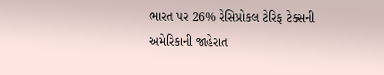ભારત પર 26% રેસિપ્રોકલ ટેરિફ ટેક્સની અમેરિકાની જાહેરાત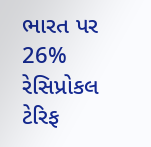ભારત પર 26% રેસિપ્રોકલ ટેરિફ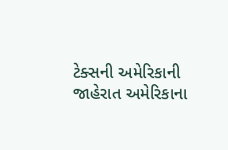ટેક્સની અમેરિકાની જાહેરાત અમેરિકાના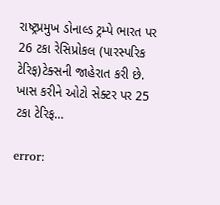રાષ્ટ્રપ્રમુખ ડોનાલ્ડ ટ્રમ્પે ભારત પર 26 ટકા રેસિપ્રોકલ (પારસ્પરિક ટેરિફ)ટેક્સની જાહેરાત કરી છે. ખાસ કરીને ઓટો સેક્ટર પર 25 ટકા ટેરિફ…

error: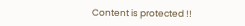Content is protected !!